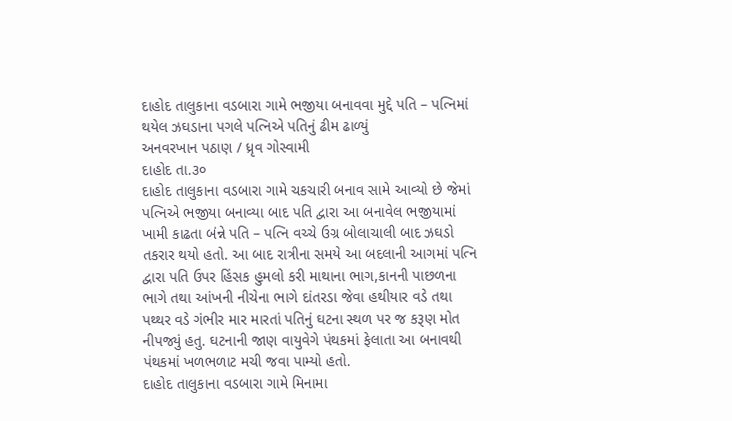દાહોદ તાલુકાના વડબારા ગામે ભજીયા બનાવવા મુદ્દે પતિ – પત્નિમાં થયેલ ઝઘડાના પગલે પત્નિએ પતિનું ઢીમ ઢાળ્યું
અનવરખાન પઠાણ / ધ્રૃવ ગોસ્વામી
દાહોદ તા.૩૦
દાહોદ તાલુકાના વડબારા ગામે ચકચારી બનાવ સામે આવ્યો છે જેમાં પત્નિએ ભજીયા બનાવ્યા બાદ પતિ દ્વારા આ બનાવેલ ભજીયામાં ખામી કાઢતા બંન્ને પતિ – પત્નિ વચ્ચે ઉગ્ર બોલાચાલી બાદ ઝઘડો તકરાર થયો હતો. આ બાદ રાત્રીના સમયે આ બદલાની આગમાં પત્નિ દ્વારા પતિ ઉપર હિંસક હુમલો કરી માથાના ભાગ,કાનની પાછળના ભાગે તથા આંખની નીચેના ભાગે દાંતરડા જેવા હથીયાર વડે તથા પથ્થર વડે ગંભીર માર મારતાં પતિનું ઘટના સ્થળ પર જ કરૂણ મોત નીપજ્યું હતુ. ઘટનાની જાણ વાયુવેગે પંથકમાં ફેલાતા આ બનાવથી પંથકમાં ખળભળાટ મચી જવા પામ્યો હતો.
દાહોદ તાલુકાના વડબારા ગામે મિનામા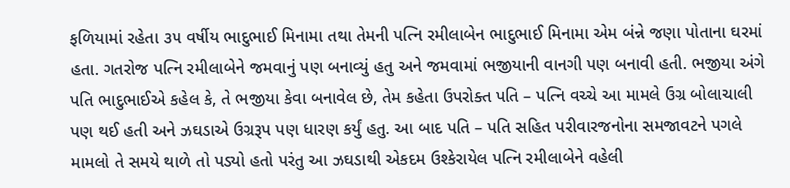ફળિયામાં રહેતા ૩૫ વર્ષીય ભાદુભાઈ મિનામા તથા તેમની પત્નિ રમીલાબેન ભાદુભાઈ મિનામા એમ બંન્ને જણા પોતાના ઘરમાં હતા. ગતરોજ પત્નિ રમીલાબેને જમવાનું પણ બનાવ્યું હતુ અને જમવામાં ભજીયાની વાનગી પણ બનાવી હતી. ભજીયા અંગે પતિ ભાદુભાઈએ કહેલ કે, તે ભજીયા કેવા બનાવેલ છે, તેમ કહેતા ઉપરોક્ત પતિ – પત્નિ વચ્ચે આ મામલે ઉગ્ર બોલાચાલી પણ થઈ હતી અને ઝઘડાએ ઉગ્રરૂપ પણ ધારણ કર્યું હતુ. આ બાદ પતિ – પતિ સહિત પરીવારજનોના સમજાવટને પગલે મામલો તે સમયે થાળે તો પડ્યો હતો પરંતુ આ ઝઘડાથી એકદમ ઉશ્કેરાયેલ પત્નિ રમીલાબેને વહેલી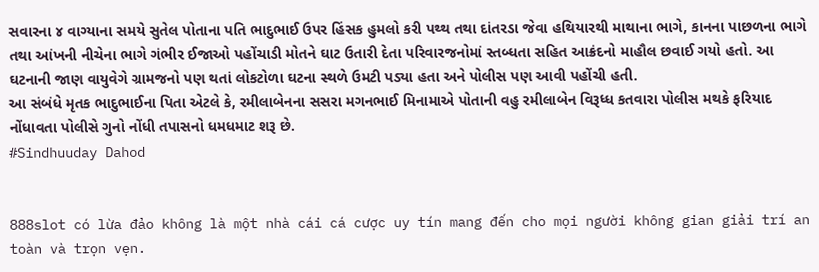સવારના ૪ વાગ્યાના સમયે સુતેલ પોતાના પતિ ભાદુભાઈ ઉપર હિંસક હુમલો કરી પથ્થ તથા દાંતરડા જેવા હથિયારથી માથાના ભાગે, કાનના પાછળના ભાગે તથા આંખની નીચેના ભાગે ગંભીર ઈજાઓ પહોંચાડી મોતને ઘાટ ઉતારી દેતા પરિવારજનોમાં સ્તબ્ધતા સહિત આક્રંદનો માહૌલ છવાઈ ગયો હતો. આ ઘટનાની જાણ વાયુવેગે ગ્રામજનો પણ થતાં લોકટોળા ઘટના સ્થળે ઉમટી પડ્યા હતા અને પોલીસ પણ આવી પહોંચી હતી.
આ સંબંધે મૃતક ભાદુભાઈના પિતા એટલે કે, રમીલાબેનના સસરા મગનભાઈ મિનામાએ પોતાની વહુ રમીલાબેન વિરૂધ્ધ કતવારા પોલીસ મથકે ફરિયાદ નોંધાવતા પોલીસે ગુનો નોંધી તપાસનો ધમધમાટ શરૂ છે.
#Sindhuuday Dahod


888slot có lừa đảo không là một nhà cái cá cược uy tín mang đến cho mọi người không gian giải trí an toàn và trọn vẹn.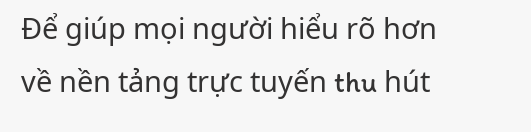Để giúp mọi người hiểu rõ hơn về nền tảng trực tuyến thu hút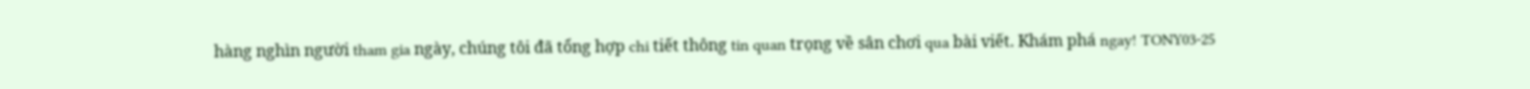hàng nghìn người tham gia ngày, chúng tôi đã tổng hợp chi tiết thông tin quan trọng về sân chơi qua bài viết. Khám phá ngay! TONY03-25